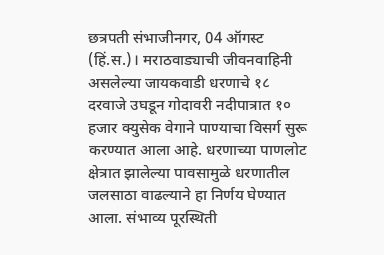छत्रपती संभाजीनगर, 04 ऑगस्ट (हिं.स.)। मराठवाड्याची जीवनवाहिनी असलेल्या जायकवाडी धरणाचे १८ दरवाजे उघडून गोदावरी नदीपात्रात १० हजार क्युसेक वेगाने पाण्याचा विसर्ग सुरू करण्यात आला आहे. धरणाच्या पाणलोट क्षेत्रात झालेल्या पावसामुळे धरणातील जलसाठा वाढल्याने हा निर्णय घेण्यात आला. संभाव्य पूरस्थिती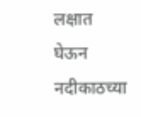लक्षात घेऊन नदीकाठच्या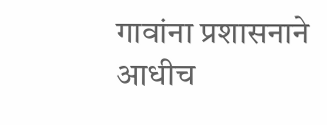गावांना प्रशासनाने आधीच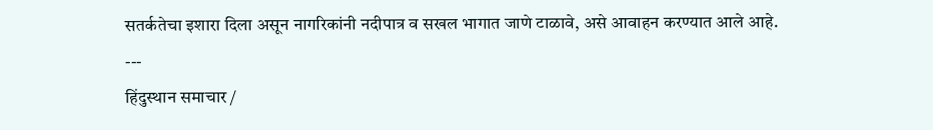सतर्कतेचा इशारा दिला असून नागरिकांनी नदीपात्र व सखल भागात जाणे टाळावे, असे आवाहन करण्यात आले आहे.
---
हिंदुस्थान समाचार /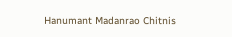Hanumant Madanrao Chitnis